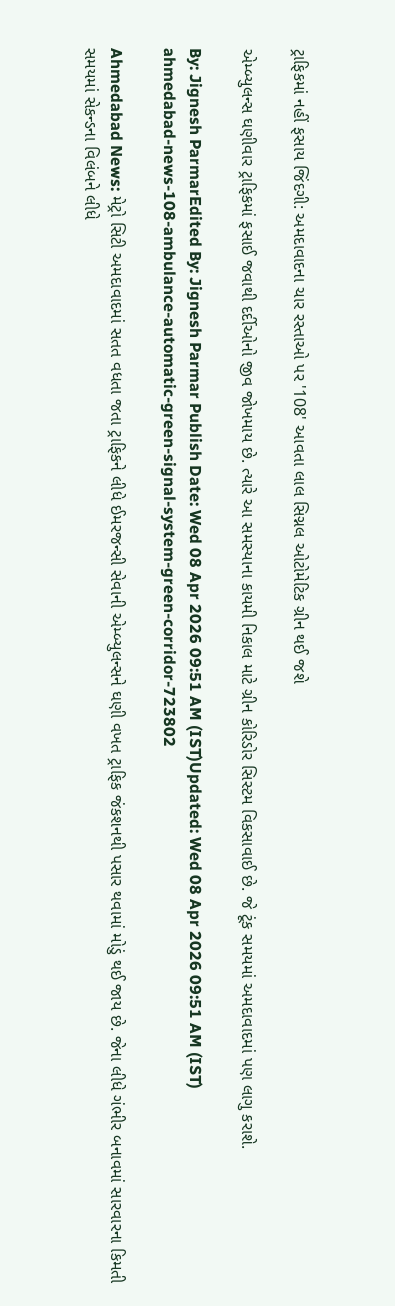ટ્રાફિકમાં નહીં ફસાય જિંદગી: અમદાવાદના ચાર રસ્તાઓ પર '108' આવતા લાલ સિગ્નલ ઓટોમેટિક ગ્રીન થઈ જશે

એમ્બ્યુલન્સ ઘણીવાર ટ્રાફિકમાં ફસાઈ જવાથી દર્દીઓનો જીવ જોખમાય છે. ત્યારે આ સમસ્યાના કાયમી નિકાલ માટે ગ્રીન કોરિડોર સિસ્ટમ વિકસાવાઈ છે. જે ટૂંક સમયમાં અમદાવાદમાં પણ લાગુ કરાશે.

By: Jignesh ParmarEdited By: Jignesh Parmar Publish Date: Wed 08 Apr 2026 09:51 AM (IST)Updated: Wed 08 Apr 2026 09:51 AM (IST)
ahmedabad-news-108-ambulance-automatic-green-signal-system-green-corridor-723802

Ahmedabad News: મેટ્રો સિટી અમદાવાદમાં સતત વધતા જતા ટ્રાફિકને લીધે ઈમરજન્સી સેવાની એમ્બ્યુલન્સને ઘણી વખત ટ્રાફિક જંકશનથી પસાર થવામાં મોડું થઈ જાય છે. જેના લીધે ગંભીર બનાવમાં સારવારના કિમતી સમયમાં સેકન્ડના વિલંબને લીધે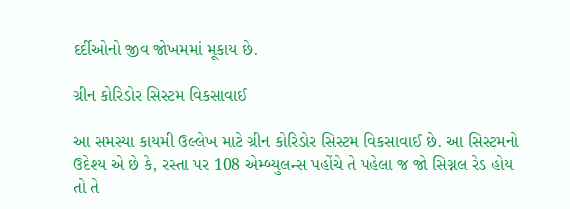દર્દીઓનો જીવ જોખમમાં મૂકાય છે.

ગ્રીન કોરિડોર સિસ્ટમ વિકસાવાઈ

આ સમસ્યા કાયમી ઉલ્લેખ માટે ગ્રીન કોરિડોર સિસ્ટમ વિકસાવાઈ છે. આ સિસ્ટમનો ઉદેશ્ય એ છે કે, રસ્તા પર 108 એમ્બ્યુલન્સ પહોંચે તે પહેલા જ જો સિગ્નલ રેડ હોય તો તે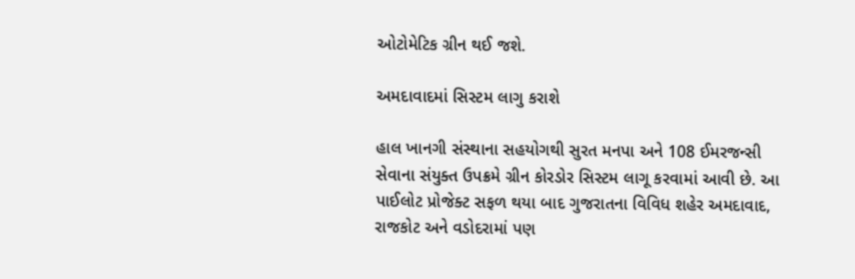ઓટોમેટિક ગ્રીન થઈ જશે.

અમદાવાદમાં સિસ્ટમ લાગુ કરાશે

હાલ ખાનગી સંસ્થાના સહયોગથી સુરત મનપા અને 108 ઈમરજન્સી સેવાના સંયુક્ત ઉપક્રમે ગ્રીન કોરડોર સિસ્ટમ લાગૂ કરવામાં આવી છે. આ પાઈલોટ પ્રોજેક્ટ સફળ થયા બાદ ગુજરાતના વિવિધ શહેર અમદાવાદ, રાજકોટ અને વડોદરામાં પણ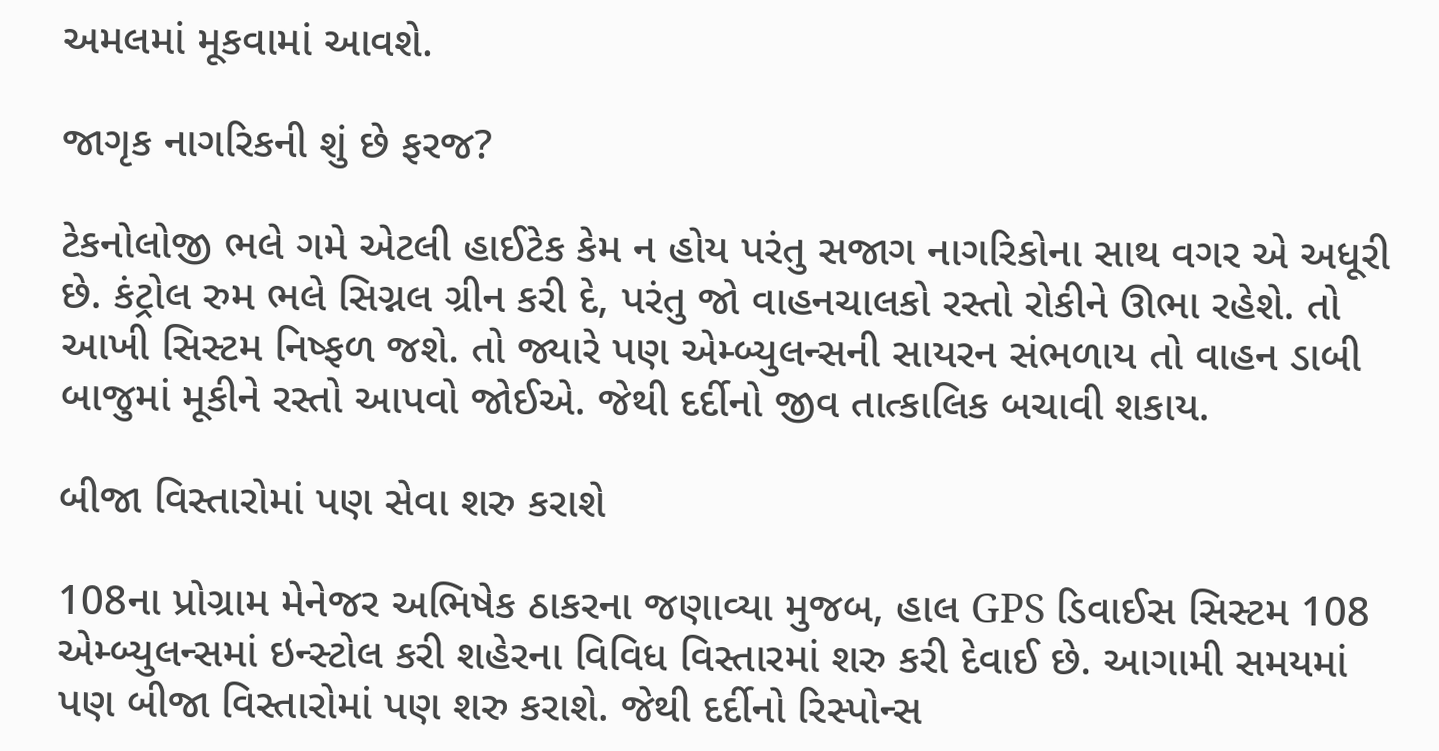અમલમાં મૂકવામાં આવશે.

જાગૃક નાગરિકની શું છે ફરજ?

ટેકનોલોજી ભલે ગમે એટલી હાઈટેક કેમ ન હોય પરંતુ સજાગ નાગરિકોના સાથ વગર એ અધૂરી છે. કંટ્રોલ રુમ ભલે સિગ્નલ ગ્રીન કરી દે, પરંતુ જો વાહનચાલકો રસ્તો રોકીને ઊભા રહેશે. તો આખી સિસ્ટમ નિષ્ફળ જશે. તો જ્યારે પણ એમ્બ્યુલન્સની સાયરન સંભળાય તો વાહન ડાબી બાજુમાં મૂકીને રસ્તો આપવો જોઈએ. જેથી દર્દીનો જીવ તાત્કાલિક બચાવી શકાય.

બીજા વિસ્તારોમાં પણ સેવા શરુ કરાશે

108ના પ્રોગ્રામ મેનેજર અભિષેક ઠાકરના જણાવ્યા મુજબ, હાલ GPS ડિવાઈસ સિસ્ટમ 108 એમ્બ્યુલન્સમાં ઇન્સ્ટોલ કરી શહેરના વિવિધ વિસ્તારમાં શરુ કરી દેવાઈ છે. આગામી સમયમાં પણ બીજા વિસ્તારોમાં પણ શરુ કરાશે. જેથી દર્દીનો રિસ્પોન્સ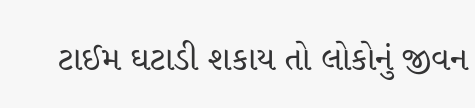ટાઈમ ઘટાડી શકાય તો લોકોનું જીવન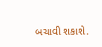બચાવી શકાશે.